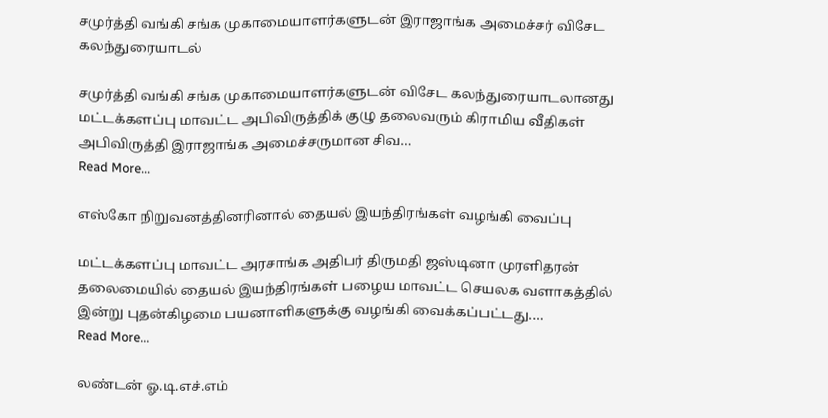சமுர்த்தி வங்கி சங்க முகாமையாளர்களுடன் இராஜாங்க அமைச்சர் விசேட கலந்துரையாடல்

சமுர்த்தி வங்கி சங்க முகாமையாளர்களுடன் விசேட கலந்துரையாடலானது மட்டக்களப்பு மாவட்ட அபிவிருத்திக் குழு தலைவரும் கிராமிய வீதிகள் அபிவிருத்தி இராஜாங்க அமைச்சருமான சிவ…
Read More...

எஸ்கோ நிறுவனத்தினரினால் தையல் இயந்திரங்கள் வழங்கி வைப்பு

மட்டக்களப்பு மாவட்ட அரசாங்க அதிபர் திருமதி ஜஸ்டினா முரளிதரன் தலைமையில் தையல் இயந்திரங்கள் பழைய மாவட்ட செயலக வளாகத்தில் இன்று புதன்கிழமை பயனாளிகளுக்கு வழங்கி வைக்கப்பட்டது.…
Read More...

லண்டன் ஓ.டி.எச்.எம்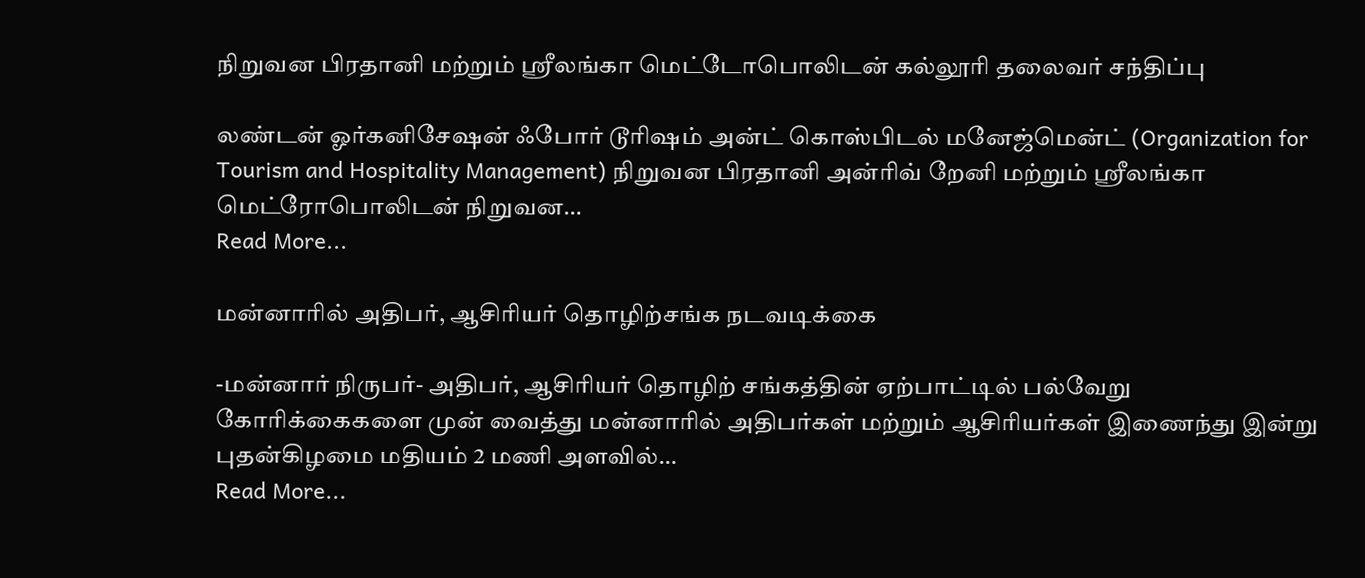நிறுவன பிரதானி மற்றும் ஸ்ரீலங்கா மெட்டோபொலிடன் கல்லூரி தலைவர் சந்திப்பு

லண்டன் ஓர்கனிசேஷன் ஃபோர் டூரிஷம் அன்ட் கொஸ்பிடல் மனேஜ்மென்ட் (Organization for Tourism and Hospitality Management) நிறுவன பிரதானி அன்ரிவ் றேனி மற்றும் ஸ்ரீலங்கா மெட்ரோபொலிடன் நிறுவன…
Read More...

மன்னாரில் அதிபர், ஆசிரியர் தொழிற்சங்க நடவடிக்கை

-மன்னார் நிருபர்- அதிபர், ஆசிரியர் தொழிற் சங்கத்தின் ஏற்பாட்டில் பல்வேறு கோரிக்கைகளை முன் வைத்து மன்னாரில் அதிபர்கள் மற்றும் ஆசிரியர்கள் இணைந்து இன்று புதன்கிழமை மதியம் 2 மணி அளவில்…
Read More...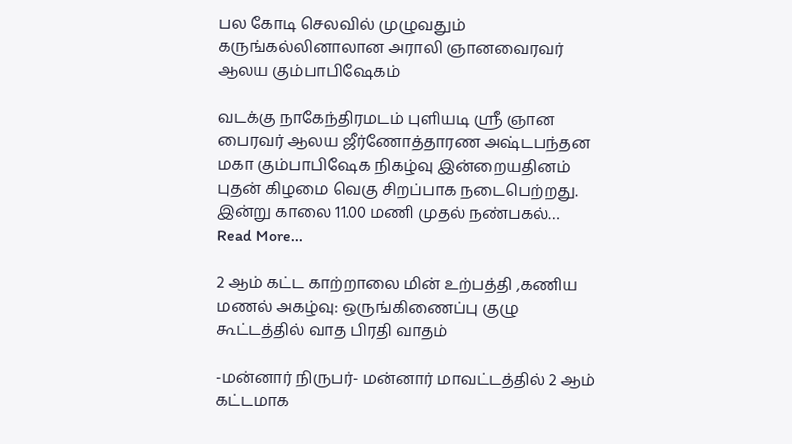பல கோடி செலவில் முழுவதும் கருங்கல்லினாலான அராலி ஞானவைரவர் ஆலய கும்பாபிஷேகம்

வடக்கு நாகேந்திரமடம் புளியடி ஸ்ரீ ஞான பைரவர் ஆலய ஜீர்ணோத்தாரண அஷ்டபந்தன மகா கும்பாபிஷேக நிகழ்வு இன்றையதினம் புதன் கிழமை வெகு சிறப்பாக நடைபெற்றது. இன்று காலை 11.00 மணி முதல் நண்பகல்…
Read More...

2 ஆம் கட்ட காற்றாலை மின் உற்பத்தி ,கணிய மணல் அகழ்வு: ஒருங்கிணைப்பு குழு கூட்டத்தில் வாத பிரதி வாதம்

-மன்னார் நிருபர்- மன்னார் மாவட்டத்தில் 2 ஆம் கட்டமாக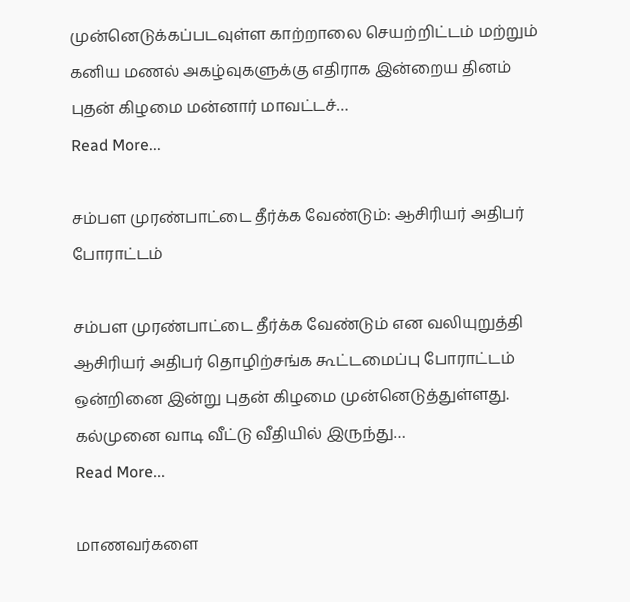முன்னெடுக்கப்படவுள்ள காற்றாலை செயற்றிட்டம் மற்றும் கனிய மணல் அகழ்வுகளுக்கு எதிராக இன்றைய தினம் புதன் கிழமை மன்னார் மாவட்டச்…
Read More...

சம்பள முரண்பாட்டை தீர்க்க வேண்டும்: ஆசிரியர் அதிபர் போராட்டம்

சம்பள முரண்பாட்டை தீர்க்க வேண்டும் என வலியுறுத்தி ஆசிரியர் அதிபர் தொழிற்சங்க கூட்டமைப்பு போராட்டம் ஒன்றினை இன்று புதன் கிழமை முன்னெடுத்துள்ளது. கல்முனை வாடி வீட்டு வீதியில் இருந்து…
Read More...

மாணவர்களை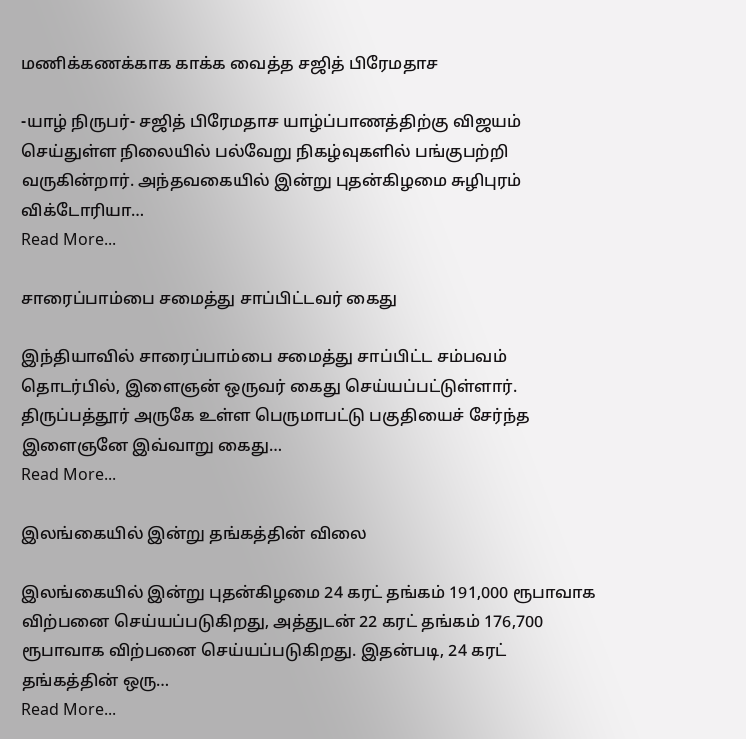மணிக்கணக்காக காக்க வைத்த சஜித் பிரேமதாச

-யாழ் நிருபர்- சஜித் பிரேமதாச யாழ்ப்பாணத்திற்கு விஜயம் செய்துள்ள நிலையில் பல்வேறு நிகழ்வுகளில் பங்குபற்றி வருகின்றார். அந்தவகையில் இன்று புதன்கிழமை சுழிபுரம் விக்டோரியா…
Read More...

சாரைப்பாம்பை சமைத்து சாப்பிட்டவர் கைது

இந்தியாவில் சாரைப்பாம்பை சமைத்து சாப்பிட்ட சம்பவம் தொடர்பில், இளைஞன் ஒருவர் கைது செய்யப்பட்டுள்ளார். திருப்பத்தூர் அருகே உள்ள பெருமாபட்டு பகுதியைச் சேர்ந்த இளைஞனே இவ்வாறு கைது…
Read More...

இலங்கையில் இன்று தங்கத்தின் விலை

இலங்கையில் இன்று புதன்கிழமை 24 கரட் தங்கம் 191,000 ரூபாவாக விற்பனை செய்யப்படுகிறது, அத்துடன் 22 கரட் தங்கம் 176,700 ரூபாவாக விற்பனை செய்யப்படுகிறது. இதன்படி, 24 கரட் தங்கத்தின் ஒரு…
Read More...